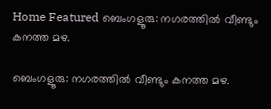Home Featured ബെംഗളൂരു: നഗരത്തിൽ വീണ്ടും കനത്ത മഴ.

ബെംഗളൂരു: നഗരത്തിൽ വീണ്ടും കനത്ത മഴ.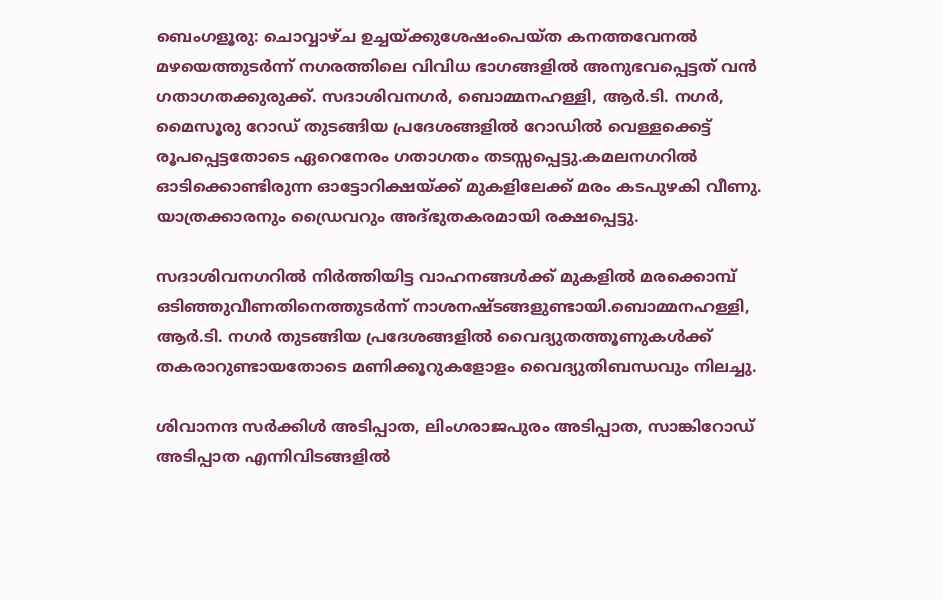ബെംഗളൂരു: ചൊവ്വാഴ്ച ഉച്ചയ്ക്കുശേഷംപെയ്ത കനത്തവേനൽ മഴയെത്തുടർന്ന് നഗരത്തിലെ വിവിധ ഭാഗങ്ങളിൽ അനുഭവപ്പെട്ടത് വൻ ഗതാഗതക്കുരുക്ക്. സദാശിവനഗർ, ബൊമ്മനഹള്ളി, ആർ.ടി. നഗർ, മൈസൂരു റോഡ് തുടങ്ങിയ പ്രദേശങ്ങളിൽ റോഡിൽ വെള്ളക്കെട്ട് രൂപപ്പെട്ടതോടെ ഏറെനേരം ഗതാഗതം തടസ്സപ്പെട്ടു.കമലനഗറിൽ ഓടിക്കൊണ്ടിരുന്ന ഓട്ടോറിക്ഷയ്ക്ക് മുകളിലേക്ക് മരം കടപുഴകി വീണു. യാത്രക്കാരനും ഡ്രൈവറും അദ്ഭുതകരമായി രക്ഷപ്പെട്ടു.

സദാശിവനഗറിൽ നിർത്തിയിട്ട വാഹനങ്ങൾക്ക് മുകളിൽ മരക്കൊമ്പ് ഒടിഞ്ഞുവീണതിനെത്തുടർന്ന് നാശനഷ്ടങ്ങളുണ്ടായി.ബൊമ്മനഹള്ളി, ആർ.ടി. നഗർ തുടങ്ങിയ പ്രദേശങ്ങളിൽ വൈദ്യുതത്തൂണുകൾക്ക് തകരാറുണ്ടായതോടെ മണിക്കൂറുകളോളം വൈദ്യുതിബന്ധവും നിലച്ചു.

ശിവാനന്ദ സർക്കിൾ അടിപ്പാത, ലിംഗരാജപുരം അടിപ്പാത, സാങ്കിറോഡ് അടിപ്പാത എന്നിവിടങ്ങളിൽ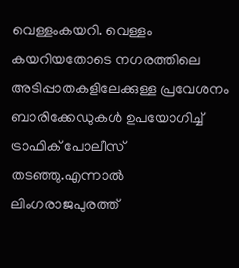വെള്ളംകയറി. വെള്ളം കയറിയതോടെ നഗരത്തിലെ അടിപ്പാതകളിലേക്കുള്ള പ്രവേശനം ബാരിക്കേഡുകൾ ഉപയോഗിച്ച് ട്രാഫിക് പോലീസ് തടഞ്ഞു.എന്നാൽ ലിംഗരാജപുരത്ത്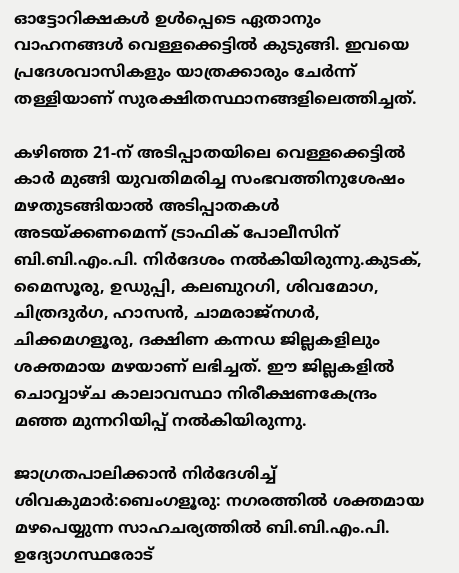ഓട്ടോറിക്ഷകൾ ഉൾപ്പെടെ ഏതാനും വാഹനങ്ങൾ വെള്ളക്കെട്ടിൽ കുടുങ്ങി. ഇവയെ പ്രദേശവാസികളും യാത്രക്കാരും ചേർന്ന് തള്ളിയാണ് സുരക്ഷിതസ്ഥാനങ്ങളിലെത്തിച്ചത്.

കഴിഞ്ഞ 21-ന് അടിപ്പാതയിലെ വെള്ളക്കെട്ടിൽ കാർ മുങ്ങി യുവതിമരിച്ച സംഭവത്തിനുശേഷം മഴതുടങ്ങിയാൽ അടിപ്പാതകൾ അടയ്ക്കണമെന്ന് ട്രാഫിക് പോലീസിന് ബി.ബി.എം.പി. നിർദേശം നൽകിയിരുന്നു.കുടക്, മൈസൂരു, ഉഡുപ്പി, കലബുറഗി, ശിവമോഗ, ചിത്രദുർഗ, ഹാസൻ, ചാമരാജ്‌നഗർ, ചിക്കമഗളൂരു, ദക്ഷിണ കന്നഡ ജില്ലകളിലും ശക്തമായ മഴയാണ് ലഭിച്ചത്. ഈ ജില്ലകളിൽ ചൊവ്വാഴ്ച കാലാവസ്ഥാ നിരീക്ഷണകേന്ദ്രം മഞ്ഞ മുന്നറിയിപ്പ് നൽകിയിരുന്നു.

ജാഗ്രതപാലിക്കാൻ നിർദേശിച്ച് ശിവകുമാർ:ബെംഗളൂരു: നഗരത്തിൽ ശക്തമായ മഴപെയ്യുന്ന സാഹചര്യത്തിൽ ബി.ബി.എം.പി. ഉദ്യോഗസ്ഥരോട്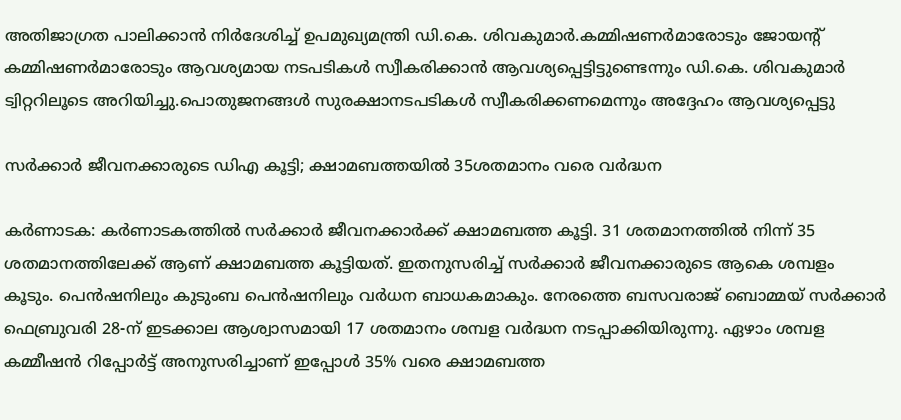അതിജാഗ്രത പാലിക്കാൻ നിർദേശിച്ച് ഉപമുഖ്യമന്ത്രി ഡി.കെ. ശിവകുമാർ.കമ്മിഷണർമാരോടും ജോയന്റ് കമ്മിഷണർമാരോടും ആവശ്യമായ നടപടികൾ സ്വീകരിക്കാൻ ആവശ്യപ്പെട്ടിട്ടുണ്ടെന്നും ഡി.കെ. ശിവകുമാർ ട്വിറ്ററിലൂടെ അറിയിച്ചു.പൊതുജനങ്ങൾ സുരക്ഷാനടപടികൾ സ്വീകരിക്കണമെന്നും അദ്ദേഹം ആവശ്യപ്പെട്ടു

സർക്കാർ ജീവനക്കാരുടെ ഡിഎ കൂട്ടി; ക്ഷാമബത്തയിൽ 35ശതമാനം വരെ വർദ്ധന

കർണാടക: കർണാടകത്തിൽ സർക്കാർ ജീവനക്കാർക്ക് ക്ഷാമബത്ത കൂട്ടി. 31 ശതമാനത്തിൽ നിന്ന് 35 ശതമാനത്തിലേക്ക് ആണ് ക്ഷാമബത്ത കൂട്ടിയത്. ഇതനുസരിച്ച് സർക്കാർ ജീവനക്കാരുടെ ആകെ ശമ്പളം കൂടും. പെൻഷനിലും കുടുംബ പെൻഷനിലും വർധന ബാധകമാകും. നേരത്തെ ബസവരാജ് ബൊമ്മയ് സർക്കാർ ഫെബ്രുവരി 28-ന് ഇടക്കാല ആശ്വാസമായി 17 ശതമാനം ശമ്പള വർദ്ധന നടപ്പാക്കിയിരുന്നു. ഏഴാം ശമ്പള കമ്മീഷൻ റിപ്പോർട്ട് അനുസരിച്ചാണ് ഇപ്പോൾ 35% വരെ ക്ഷാമബത്ത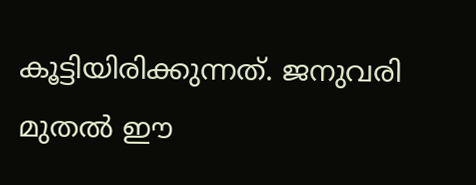കൂട്ടിയിരിക്കുന്നത്. ജനുവരി മുതൽ ഈ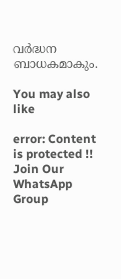വർദ്ധന ബാധകമാകും.

You may also like

error: Content is protected !!
Join Our WhatsApp Group